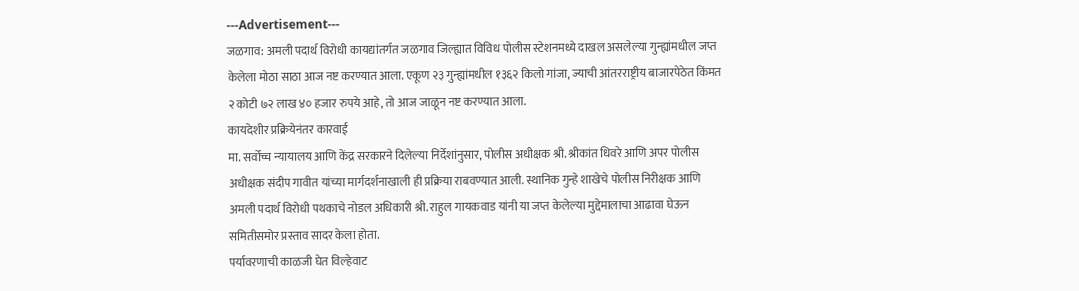---Advertisement---
जळगाव: अमली पदार्थ विरोधी कायद्यांतर्गत जळगाव जिल्ह्यात विविध पोलीस स्टेशनमध्ये दाखल असलेल्या गुन्ह्यांमधील जप्त केलेला मोठा साठा आज नष्ट करण्यात आला. एकूण २३ गुन्ह्यांमधील १३६२ किलो गांजा, ज्याची आंतरराष्ट्रीय बाजारपेठेत किंमत २ कोटी ७२ लाख ४० हजार रुपये आहे, तो आज जाळून नष्ट करण्यात आला.
कायदेशीर प्रक्रियेनंतर कारवाई
मा. सर्वोच्च न्यायालय आणि केंद्र सरकारने दिलेल्या निर्देशांनुसार, पोलीस अधीक्षक श्री. श्रीकांत धिवरे आणि अपर पोलीस अधीक्षक संदीप गावीत यांच्या मार्गदर्शनाखाली ही प्रक्रिया राबवण्यात आली. स्थानिक गुन्हे शाखेचे पोलीस निरीक्षक आणि अमली पदार्थ विरोधी पथकाचे नोडल अधिकारी श्री. राहुल गायकवाड यांनी या जप्त केलेल्या मुद्देमालाचा आढावा घेऊन समितीसमोर प्रस्ताव सादर केला होता.
पर्यावरणाची काळजी घेत विल्हेवाट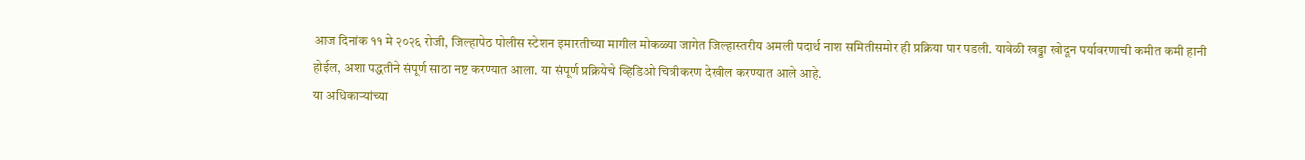आज दिनांक ११ मे २०२६ रोजी, जिल्हापेठ पोलीस स्टेशन इमारतीच्या मागील मोकळ्या जागेत जिल्हास्तरीय अमली पदार्थ नाश समितीसमोर ही प्रक्रिया पार पडली. यावेळी खड्डा खोदून पर्यावरणाची कमीत कमी हानी होईल, अशा पद्धतीने संपूर्ण साठा नष्ट करण्यात आला. या संपूर्ण प्रक्रियेचे व्हिडिओ चित्रीकरण देखील करण्यात आले आहे.
या अधिकाऱ्यांच्या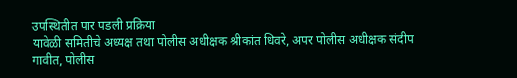उपस्थितीत पार पडली प्रक्रिया
यावेळी समितीचे अध्यक्ष तथा पोलीस अधीक्षक श्रीकांत धिवरे, अपर पोलीस अधीक्षक संदीप गावीत, पोलीस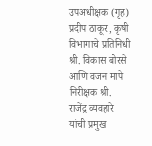उपअधीक्षक (गृह) प्रदीप ठाकूर, कृषी विभागाचे प्रतिनिधी श्री. विकास बोरसे आणि वजन मापे निरीक्षक श्री. राजेंद्र व्यवहारे यांची प्रमुख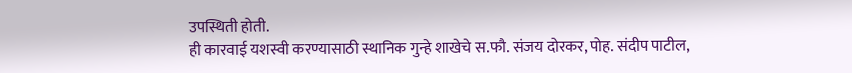उपस्थिती होती.
ही कारवाई यशस्वी करण्यासाठी स्थानिक गुन्हे शाखेचे स.फौ. संजय दोरकर, पोह. संदीप पाटील,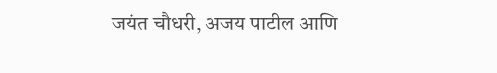जयंत चौधरी, अजय पाटील आणि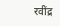रवींद्र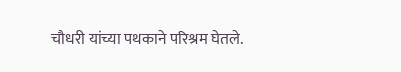चौधरी यांच्या पथकाने परिश्रम घेतले.